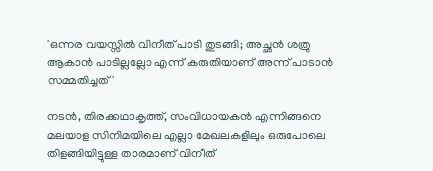'ഒന്നര വയസ്സിൽ വിനീത് പാടി തുടങ്ങി; അച്ഛൻ ശത്രു ആകാൻ പാടില്ലല്ലോ എന്ന് കരുതിയാണ് അന്ന് പാടാൻ സമ്മതിച്ചത്'

നടൻ, തിരക്കഥാകൃത്ത്, സംവിധായകൻ എന്നിങ്ങനെ മലയാള സിനിമയിലെ എല്ലാ മേഖലകളിലും ഒരുപോലെ തിളങ്ങിയിട്ടുള്ള താരമാണ് വിനീത്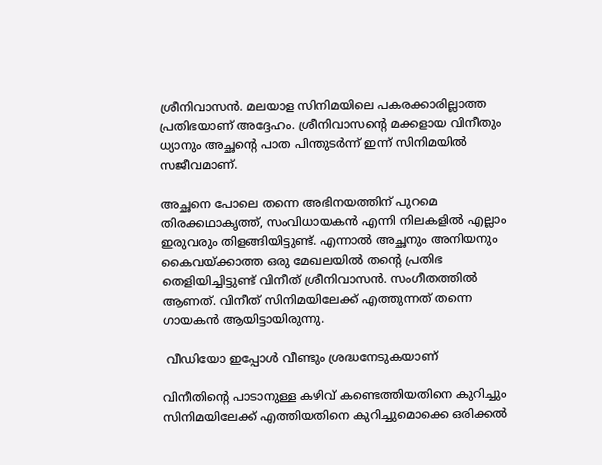ശ്രീനിവാസൻ. മലയാള സിനിമയിലെ പകരക്കാരില്ലാത്ത പ്രതിഭയാണ് അദ്ദേഹം. ശ്രീനിവാസന്റെ മക്കളായ വിനീതും ധ്യാനും അച്ഛന്റെ പാത പിന്തുടർന്ന് ഇന്ന് സിനിമയിൽ സജീവമാണ്.

അച്ഛനെ പോലെ തന്നെ അഭിനയത്തിന് പുറമെ തിരക്കഥാകൃത്ത്, സംവിധായകൻ എന്നി നിലകളിൽ എല്ലാം ഇരുവരും തിളങ്ങിയിട്ടുണ്ട്. എന്നാൽ അച്ഛനും അനിയനും കൈവയ്ക്കാത്ത ഒരു മേഖലയിൽ തന്റെ പ്രതിഭ തെളിയിച്ചിട്ടുണ്ട് വിനീത് ശ്രീനിവാസൻ. സംഗീതത്തിൽ ആണത്. വിനീത് സിനിമയിലേക്ക് എത്തുന്നത് തന്നെ ഗായകൻ ആയിട്ടായിരുന്നു.

 വീഡിയോ ഇപ്പോൾ വീണ്ടും ശ്രദ്ധനേടുകയാണ്

വിനീതിന്റെ പാടാനുള്ള കഴിവ് കണ്ടെത്തിയതിനെ കുറിച്ചും സിനിമയിലേക്ക് എത്തിയതിനെ കുറിച്ചുമൊക്കെ ഒരിക്കൽ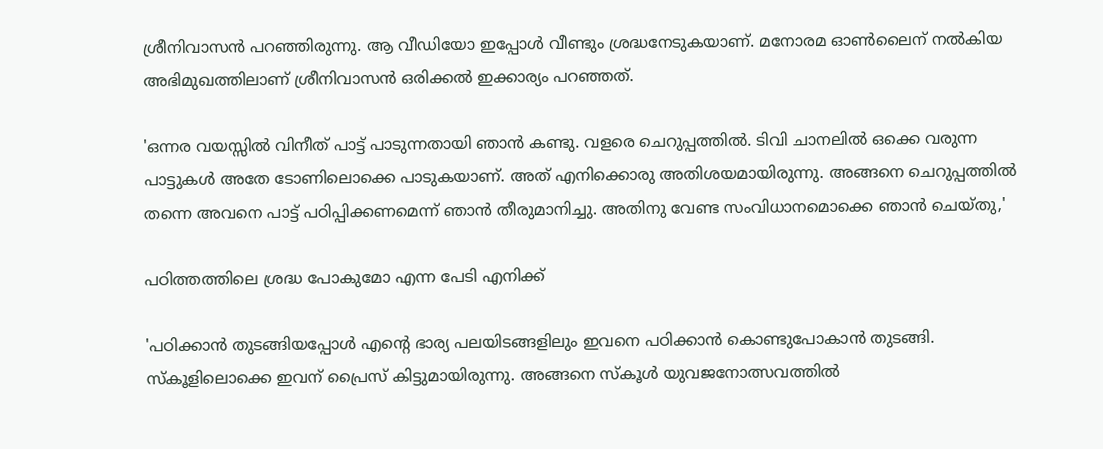ശ്രീനിവാസൻ പറഞ്ഞിരുന്നു. ആ വീഡിയോ ഇപ്പോൾ വീണ്ടും ശ്രദ്ധനേടുകയാണ്. മനോരമ ഓൺലൈന് നൽകിയ അഭിമുഖത്തിലാണ് ശ്രീനിവാസൻ ഒരിക്കൽ ഇക്കാര്യം പറഞ്ഞത്.

'ഒന്നര വയസ്സിൽ വിനീത് പാട്ട് പാടുന്നതായി ഞാൻ കണ്ടു. വളരെ ചെറുപ്പത്തിൽ. ടിവി ചാനലിൽ ഒക്കെ വരുന്ന പാട്ടുകൾ അതേ ടോണിലൊക്കെ പാടുകയാണ്. അത് എനിക്കൊരു അതിശയമായിരുന്നു. അങ്ങനെ ചെറുപ്പത്തിൽ തന്നെ അവനെ പാട്ട് പഠിപ്പിക്കണമെന്ന് ഞാൻ തീരുമാനിച്ചു. അതിനു വേണ്ട സംവിധാനമൊക്കെ ഞാൻ ചെയ്തു,'

പഠിത്തത്തിലെ ശ്രദ്ധ പോകുമോ എന്ന പേടി എനിക്ക്

'പഠിക്കാൻ തുടങ്ങിയപ്പോൾ എന്റെ ഭാര്യ പലയിടങ്ങളിലും ഇവനെ പഠിക്കാൻ കൊണ്ടുപോകാൻ തുടങ്ങി. സ്‌കൂളിലൊക്കെ ഇവന് പ്രൈസ് കിട്ടുമായിരുന്നു. അങ്ങനെ സ്‌കൂൾ യുവജനോത്സവത്തിൽ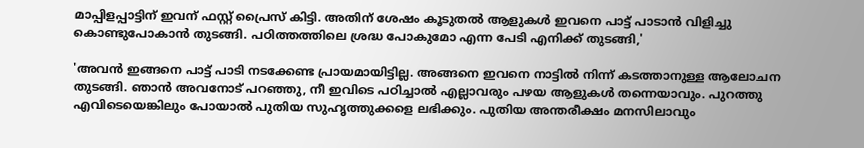മാപ്പിളപ്പാട്ടിന് ഇവന് ഫസ്റ്റ് പ്രൈസ് കിട്ടി. അതിന് ശേഷം കൂടുതൽ ആളുകൾ ഇവനെ പാട്ട് പാടാൻ വിളിച്ചു കൊണ്ടുപോകാൻ തുടങ്ങി. പഠിത്തത്തിലെ ശ്രദ്ധ പോകുമോ എന്ന പേടി എനിക്ക് തുടങ്ങി,'

'അവൻ ഇങ്ങനെ പാട്ട് പാടി നടക്കേണ്ട പ്രായമായിട്ടില്ല. അങ്ങനെ ഇവനെ നാട്ടിൽ നിന്ന് കടത്താനുള്ള ആലോചന തുടങ്ങി. ഞാൻ അവനോട് പറഞ്ഞു, നീ ഇവിടെ പഠിച്ചാൽ എല്ലാവരും പഴയ ആളുകൾ തന്നെയാവും. പുറത്തു എവിടെയെങ്കിലും പോയാൽ പുതിയ സുഹൃത്തുക്കളെ ലഭിക്കും. പുതിയ അന്തരീക്ഷം മനസിലാവും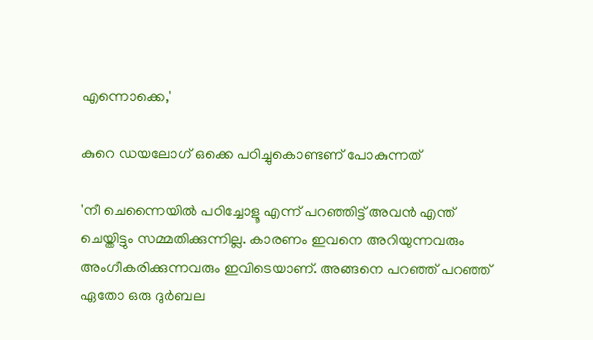എന്നൊക്കെ,'

കുറെ ഡയലോഗ് ഒക്കെ പഠിച്ചുകൊണ്ടണ് പോകുന്നത്

'നീ ചെന്നൈയിൽ പഠിച്ചോളൂ എന്ന് പറഞ്ഞിട്ട് അവൻ എന്ത് ചെയ്തിട്ടും സമ്മതിക്കുന്നില്ല. കാരണം ഇവനെ അറിയുന്നവരും അംഗീകരിക്കുന്നവരും ഇവിടെയാണ്. അങ്ങനെ പറഞ്ഞ് പറഞ്ഞ് ഏതോ ഒരു ദുർബല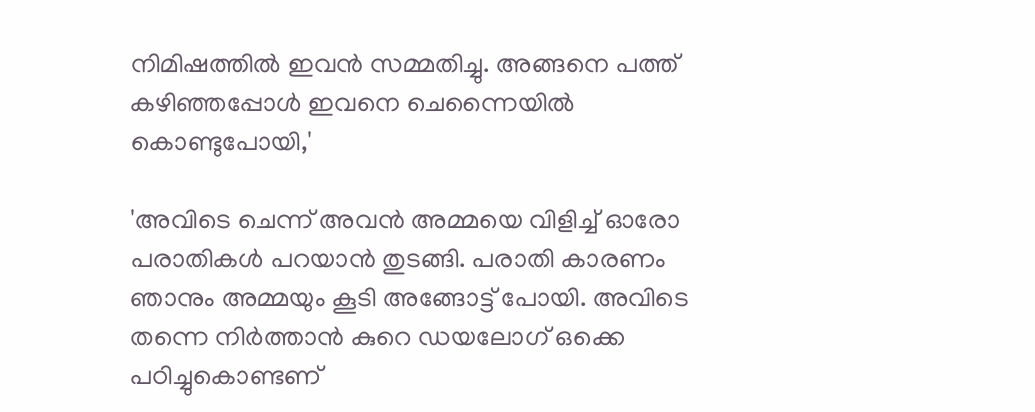നിമിഷത്തിൽ ഇവൻ സമ്മതിച്ചു. അങ്ങനെ പത്ത് കഴിഞ്ഞപ്പോൾ ഇവനെ ചെന്നൈയിൽ കൊണ്ടുപോയി,'

'അവിടെ ചെന്ന് അവൻ അമ്മയെ വിളിച്ച് ഓരോ പരാതികൾ പറയാൻ തുടങ്ങി. പരാതി കാരണം ഞാനും അമ്മയും കൂടി അങ്ങോട്ട് പോയി. അവിടെ തന്നെ നിർത്താൻ കുറെ ഡയലോഗ് ഒക്കെ പഠിച്ചുകൊണ്ടണ്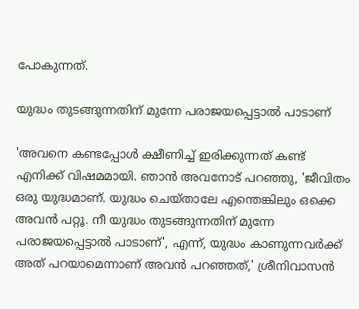പോകുന്നത്.

യുദ്ധം തുടങ്ങുന്നതിന് മുന്നേ പരാജയപ്പെട്ടാൽ പാടാണ്

'അവനെ കണ്ടപ്പോൾ ക്ഷീണിച്ച് ഇരിക്കുന്നത് കണ്ട് എനിക്ക് വിഷമമായി. ഞാൻ അവനോട് പറഞ്ഞു, 'ജീവിതം ഒരു യുദ്ധമാണ്. യുദ്ധം ചെയ്താലേ എന്തെങ്കിലും ഒക്കെ അവൻ പറ്റൂ. നീ യുദ്ധം തുടങ്ങുന്നതിന് മുന്നേ പരാജയപ്പെട്ടാൽ പാടാണ്', എന്ന്, യുദ്ധം കാണുന്നവർക്ക് അത് പറയാമെന്നാണ് അവൻ പറഞ്ഞത്,' ശ്രീനിവാസൻ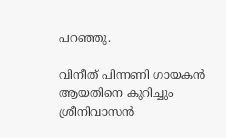പറഞ്ഞു.

വിനീത് പിന്നണി ഗായകൻ ആയതിനെ കുറിച്ചും ശ്രീനിവാസൻ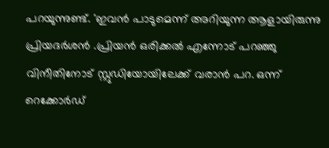പറയുന്നുണ്ട്. 'ഇവൻ പാടുമെന്ന് അറിയുന്ന ആളായിരുന്നു പ്രിയദർശൻ .പ്രിയൻ ഒരിക്കൽ എന്നോട് പറഞ്ഞു വിനീതിനോട് സ്റ്റുഡിയോയിലേക്ക് വരാൻ പറ. ഒന്ന് റെക്കോർഡ്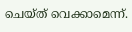ചെയ്ത് വെക്കാമെന്ന്.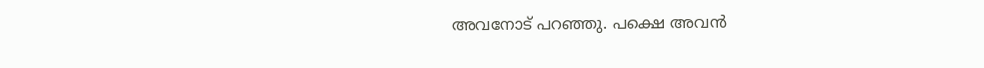അവനോട് പറഞ്ഞു. പക്ഷെ അവൻ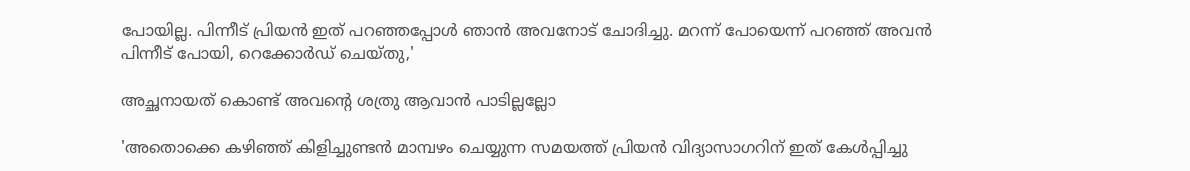പോയില്ല. പിന്നീട് പ്രിയൻ ഇത് പറഞ്ഞപ്പോൾ ഞാൻ അവനോട് ചോദിച്ചു. മറന്ന് പോയെന്ന് പറഞ്ഞ് അവൻ പിന്നീട് പോയി, റെക്കോർഡ് ചെയ്തു,'

അച്ഛനായത് കൊണ്ട് അവന്റെ ശത്രു ആവാൻ പാടില്ലല്ലോ

'അതൊക്കെ കഴിഞ്ഞ് കിളിച്ചുണ്ടൻ മാമ്പഴം ചെയ്യുന്ന സമയത്ത് പ്രിയൻ വിദ്യാസാഗറിന് ഇത് കേൾപ്പിച്ചു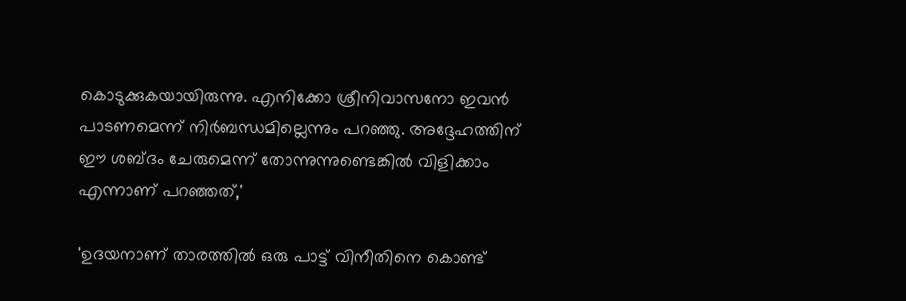കൊടുക്കുകയായിരുന്നു. എനിക്കോ ശ്രീനിവാസനോ ഇവൻ പാടണമെന്ന് നിർബന്ധമില്ലെന്നും പറഞ്ഞു. അദ്ദേഹത്തിന് ഈ ശബ്ദം ചേരുമെന്ന് തോന്നുന്നുണ്ടെങ്കിൽ വിളിക്കാം എന്നാണ് പറഞ്ഞത്,'

'ഉദയനാണ് താരത്തിൽ ഒരു പാട്ട് വിനീതിനെ കൊണ്ട്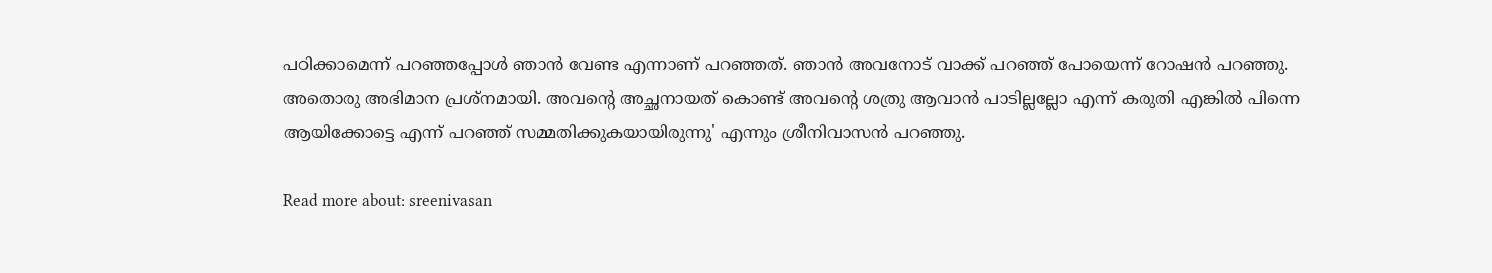പഠിക്കാമെന്ന് പറഞ്ഞപ്പോൾ ഞാൻ വേണ്ട എന്നാണ് പറഞ്ഞത്. ഞാൻ അവനോട് വാക്ക് പറഞ്ഞ് പോയെന്ന് റോഷൻ പറഞ്ഞു. അതൊരു അഭിമാന പ്രശ്‌നമായി. അവന്റെ അച്ഛനായത് കൊണ്ട് അവന്റെ ശത്രു ആവാൻ പാടില്ലല്ലോ എന്ന് കരുതി എങ്കിൽ പിന്നെ ആയിക്കോട്ടെ എന്ന് പറഞ്ഞ് സമ്മതിക്കുകയായിരുന്നു' എന്നും ശ്രീനിവാസൻ പറഞ്ഞു.

Read more about: sreenivasan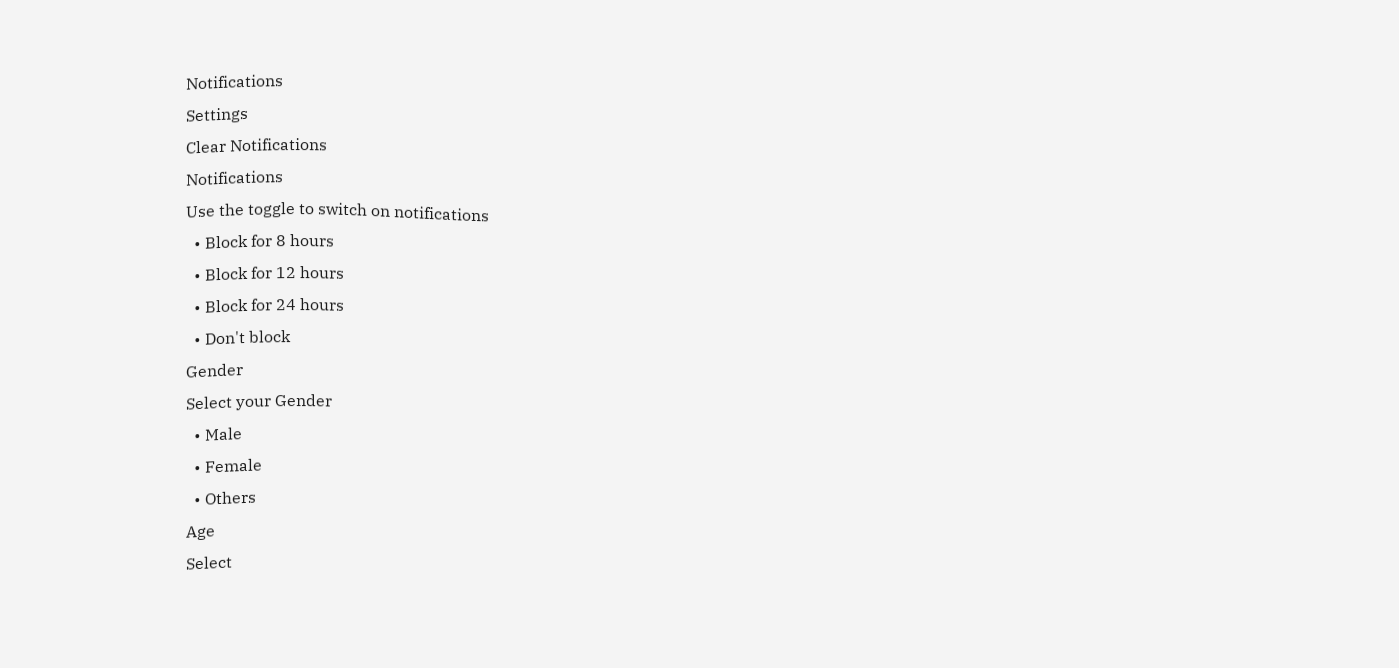Notifications
Settings
Clear Notifications
Notifications
Use the toggle to switch on notifications
  • Block for 8 hours
  • Block for 12 hours
  • Block for 24 hours
  • Don't block
Gender
Select your Gender
  • Male
  • Female
  • Others
Age
Select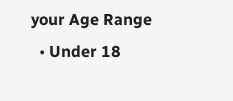your Age Range
  • Under 18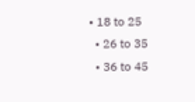• 18 to 25
  • 26 to 35
  • 36 to 45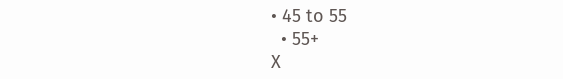• 45 to 55
  • 55+
X